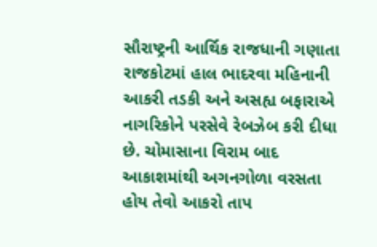સૌરાષ્ટ્રની આર્થિક રાજધાની ગણાતા રાજકોટમાં હાલ ભાદરવા મહિનાની આકરી તડકી અને અસહ્ય બફારાએ નાગરિકોને પરસેવે રેબઝેબ કરી દીધા છે. ચોમાસાના વિરામ બાદ આકાશમાંથી અગનગોળા વરસતા હોય તેવો આકરો તાપ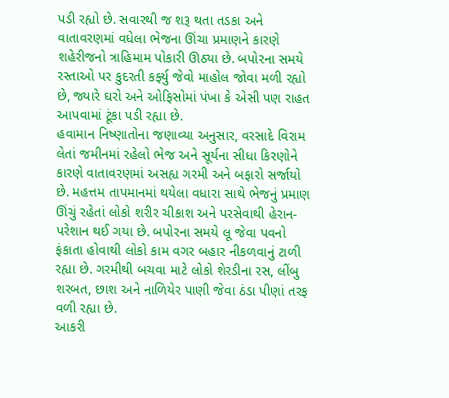પડી રહ્યો છે. સવારથી જ શરૂ થતા તડકા અને વાતાવરણમાં વધેલા ભેજના ઊંચા પ્રમાણને કારણે શહેરીજનો ત્રાહિમામ પોકારી ઊઠ્યા છે. બપોરના સમયે રસ્તાઓ પર કુદરતી કર્ફ્યુ જેવો માહોલ જોવા મળી રહ્યો છે, જ્યારે ઘરો અને ઓફિસોમાં પંખા કે એસી પણ રાહત આપવામાં ટૂંકા પડી રહ્યા છે.
હવામાન નિષ્ણાતોના જણાવ્યા અનુસાર, વરસાદે વિરામ લેતાં જમીનમાં રહેલો ભેજ અને સૂર્યના સીધા કિરણોને કારણે વાતાવરણમાં અસહ્ય ગરમી અને બફારો સર્જાયો છે. મહત્તમ તાપમાનમાં થયેલા વધારા સાથે ભેજનું પ્રમાણ ઊંચું રહેતાં લોકો શરીર ચીકાશ અને પરસેવાથી હેરાન-પરેશાન થઈ ગયા છે. બપોરના સમયે લૂ જેવા પવનો ફંકાતા હોવાથી લોકો કામ વગર બહાર નીકળવાનું ટાળી રહ્યા છે. ગરમીથી બચવા માટે લોકો શેરડીના રસ, લીંબુ શરબત, છાશ અને નાળિયેર પાણી જેવા ઠંડા પીણાં તરફ વળી રહ્યા છે.
આકરી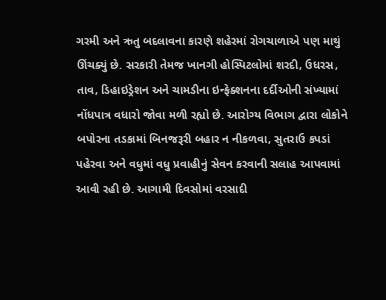ગરમી અને ઋતુ બદલાવના કારણે શહેરમાં રોગચાળાએ પણ માથું ઊંચક્યું છે. સરકારી તેમજ ખાનગી હોસ્પિટલોમાં શરદી, ઉધરસ, તાવ, ડિહાઇડ્રેશન અને ચામડીના ઇન્ફેક્શનના દર્દીઓની સંખ્યામાં નોંધપાત્ર વધારો જોવા મળી રહ્યો છે. આરોગ્ય વિભાગ દ્વારા લોકોને બપોરના તડકામાં બિનજરૂરી બહાર ન નીકળવા, સુતરાઉ કપડાં પહેરવા અને વધુમાં વધુ પ્રવાહીનું સેવન કરવાની સલાહ આપવામાં આવી રહી છે. આગામી દિવસોમાં વરસાદી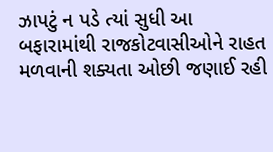ઝાપટું ન પડે ત્યાં સુધી આ બફારામાંથી રાજકોટવાસીઓને રાહત મળવાની શક્યતા ઓછી જણાઈ રહી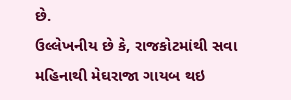છે.
ઉલ્લેખનીય છે કે, રાજકોટમાંથી સવા મહિનાથી મેઘરાજા ગાયબ થઇ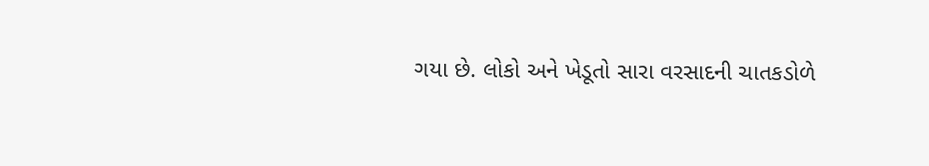ગયા છે. લોકો અને ખેડૂતો સારા વરસાદની ચાતકડોળે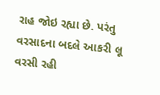રાહ જોઇ રહ્યા છે. પરંતુ વરસાદના બદલે આકરી લૂ વરસી રહી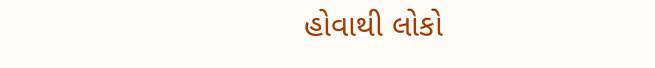હોવાથી લોકો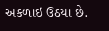અકળાઇ ઉઠયા છે.